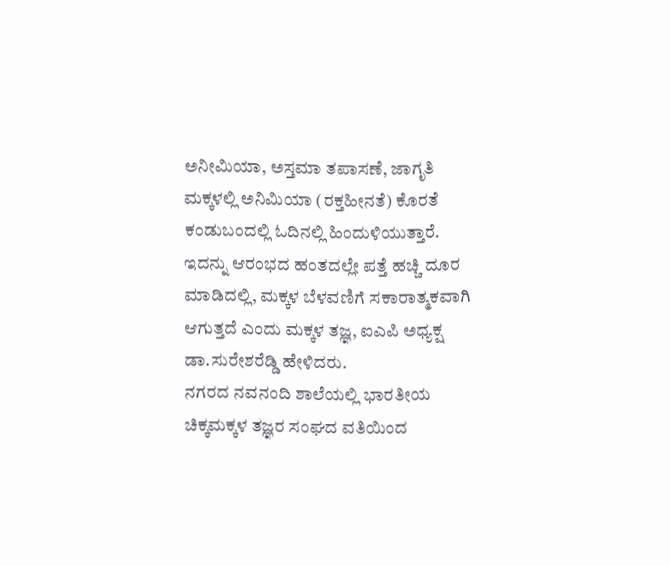ಅನೀಮಿಯಾ, ಅಸ್ತಮಾ ತಪಾಸಣೆ, ಜಾಗೃತಿ
ಮಕ್ಕಳಲ್ಲಿ ಅನಿಮಿಯಾ (ರಕ್ತಹೀನತೆ) ಕೊರತೆ ಕಂಡುಬಂದಲ್ಲಿ ಓದಿನಲ್ಲಿ ಹಿಂದುಳಿಯುತ್ತಾರೆ. ಇದನ್ನು ಆರಂಭದ ಹಂತದಲ್ಲೇ ಪತ್ತೆ ಹಚ್ಚಿ ದೂರ ಮಾಡಿದಲ್ಲಿ, ಮಕ್ಕಳ ಬೆಳವಣಿಗೆ ಸಕಾರಾತ್ಮಕವಾಗಿ ಆಗುತ್ತದೆ ಎಂದು ಮಕ್ಕಳ ತಜ್ಞ, ಐಎಪಿ ಅಧ್ಯಕ್ಷ ಡಾ.ಸುರೇಶರೆಡ್ಡಿ ಹೇಳಿದರು.
ನಗರದ ನವನಂದಿ ಶಾಲೆಯಲ್ಲಿ ಭಾರತೀಯ ಚಿಕ್ಕಮಕ್ಕಳ ತಜ್ಞರ ಸಂಘದ ವತಿಯಿಂದ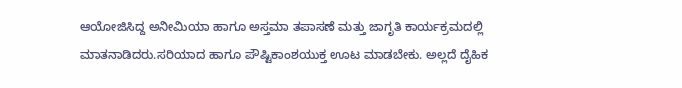ಆಯೋಜಿಸಿದ್ದ ಅನೀಮಿಯಾ ಹಾಗೂ ಅಸ್ತಮಾ ತಪಾಸಣೆ ಮತ್ತು ಜಾಗೃತಿ ಕಾರ್ಯಕ್ರಮದಲ್ಲಿ ಮಾತನಾಡಿದರು.ಸರಿಯಾದ ಹಾಗೂ ಪೌಷ್ಟಿಕಾಂಶಯುಕ್ತ ಊಟ ಮಾಡಬೇಕು. ಅಲ್ಲದೆ ದೈಹಿಕ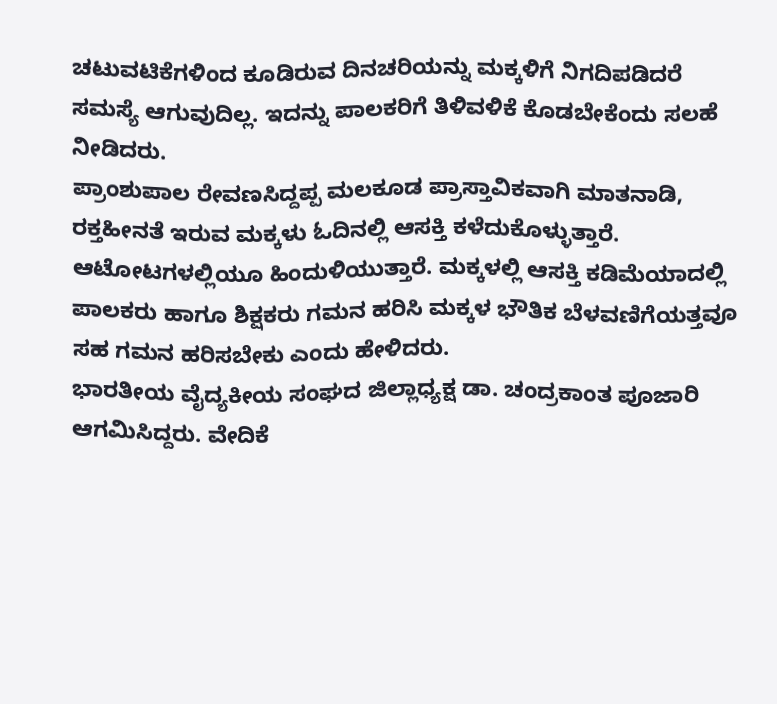ಚಟುವಟಿಕೆಗಳಿಂದ ಕೂಡಿರುವ ದಿನಚರಿಯನ್ನು ಮಕ್ಕಳಿಗೆ ನಿಗದಿಪಡಿದರೆ ಸಮಸ್ಯೆ ಆಗುವುದಿಲ್ಲ. ಇದನ್ನು ಪಾಲಕರಿಗೆ ತಿಳಿವಳಿಕೆ ಕೊಡಬೇಕೆಂದು ಸಲಹೆ ನೀಡಿದರು.
ಪ್ರಾಂಶುಪಾಲ ರೇವಣಸಿದ್ದಪ್ಪ ಮಲಕೂಡ ಪ್ರಾಸ್ತಾವಿಕವಾಗಿ ಮಾತನಾಡಿ, ರಕ್ತಹೀನತೆ ಇರುವ ಮಕ್ಕಳು ಓದಿನಲ್ಲಿ ಆಸಕ್ತಿ ಕಳೆದುಕೊಳ್ಳುತ್ತಾರೆ. ಆಟೋಟಗಳಲ್ಲಿಯೂ ಹಿಂದುಳಿಯುತ್ತಾರೆ. ಮಕ್ಕಳಲ್ಲಿ ಆಸಕ್ತಿ ಕಡಿಮೆಯಾದಲ್ಲಿ ಪಾಲಕರು ಹಾಗೂ ಶಿಕ್ಷಕರು ಗಮನ ಹರಿಸಿ ಮಕ್ಕಳ ಭೌತಿಕ ಬೆಳವಣಿಗೆಯತ್ತವೂ ಸಹ ಗಮನ ಹರಿಸಬೇಕು ಎಂದು ಹೇಳಿದರು.
ಭಾರತೀಯ ವೈದ್ಯಕೀಯ ಸಂಘದ ಜಿಲ್ಲಾಧ್ಯಕ್ಷ ಡಾ. ಚಂದ್ರಕಾಂತ ಪೂಜಾರಿ ಆಗಮಿಸಿದ್ದರು. ವೇದಿಕೆ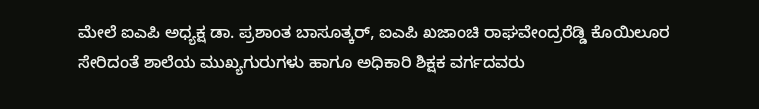ಮೇಲೆ ಐಎಪಿ ಅಧ್ಯಕ್ಷ ಡಾ. ಪ್ರಶಾಂತ ಬಾಸೂತ್ಕರ್, ಐಎಪಿ ಖಜಾಂಚಿ ರಾಘವೇಂದ್ರರೆಡ್ಡಿ ಕೊಯಿಲೂರ ಸೇರಿದಂತೆ ಶಾಲೆಯ ಮುಖ್ಯಗುರುಗಳು ಹಾಗೂ ಅಧಿಕಾರಿ ಶಿಕ್ಷಕ ವರ್ಗದವರು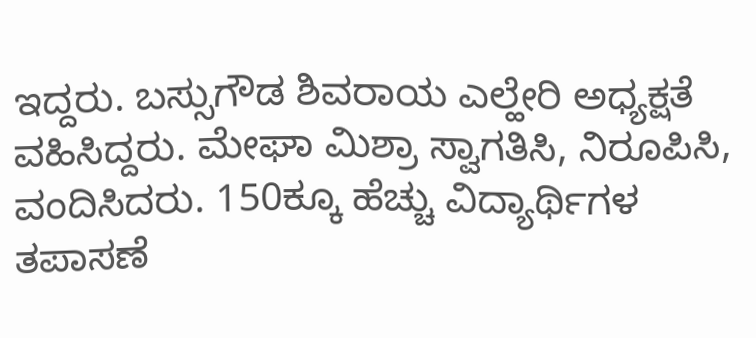ಇದ್ದರು. ಬಸ್ಸುಗೌಡ ಶಿವರಾಯ ಎಲ್ಹೇರಿ ಅಧ್ಯಕ್ಷತೆ ವಹಿಸಿದ್ದರು. ಮೇಘಾ ಮಿಶ್ರಾ ಸ್ವಾಗತಿಸಿ, ನಿರೂಪಿಸಿ, ವಂದಿಸಿದರು. 150ಕ್ಕೂ ಹೆಚ್ಚು ವಿದ್ಯಾರ್ಥಿಗಳ ತಪಾಸಣೆ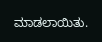ಮಾಡಲಾಯಿತು.